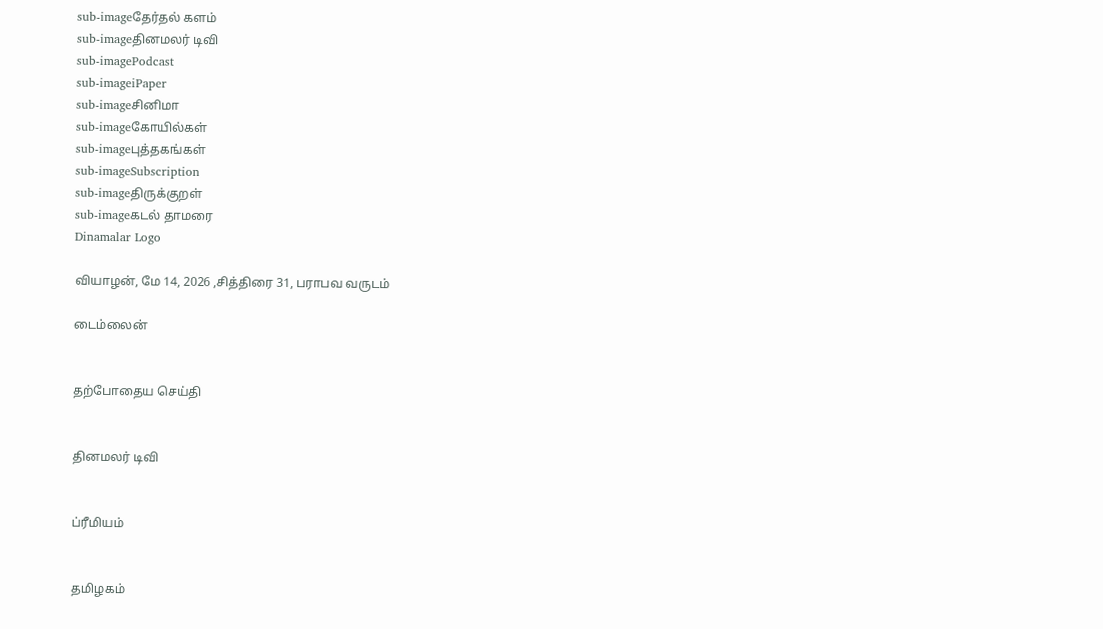sub-imageதேர்தல் களம்
sub-imageதினமலர் டிவி
sub-imagePodcast
sub-imageiPaper
sub-imageசினிமா
sub-imageகோயில்கள்
sub-imageபுத்தகங்கள்
sub-imageSubscription
sub-imageதிருக்குறள்
sub-imageகடல் தாமரை
Dinamalar Logo

வியாழன், மே 14, 2026 ,சித்திரை 31, பராபவ வருடம்

டைம்லைன்


தற்போதைய செய்தி


தினமலர் டிவி


ப்ரீமியம்


தமிழகம்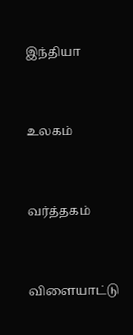இந்தியா


உலகம்


வர்த்தகம்


விளையாட்டு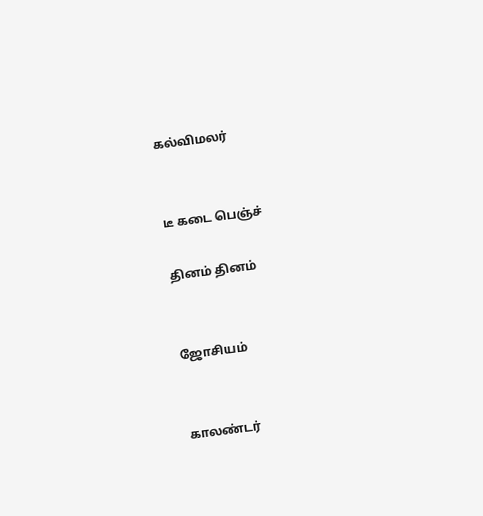கல்விமலர்


டீ கடை பெஞ்ச்

தினம் தினம்


ஜோசியம்


காலண்டர்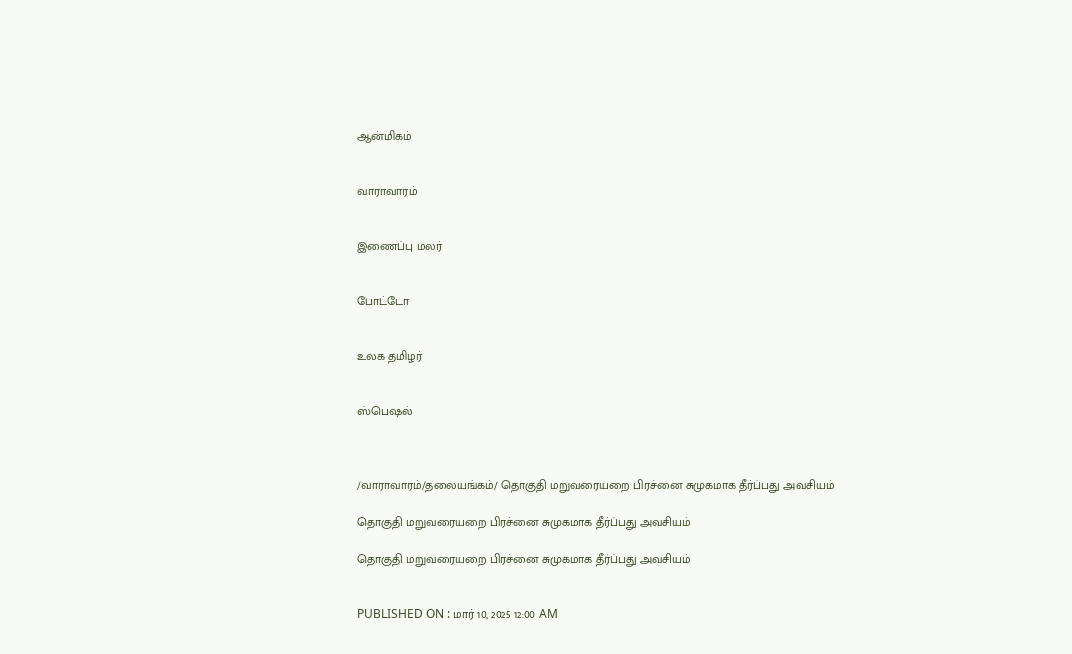ஆன்மிகம்


வாராவாரம்


இணைப்பு மலர்


போட்டோ


உலக தமிழர்


ஸ்பெஷல்



/வாராவாரம்/தலையங்கம்/ தொகுதி மறுவரையறை பிரச்னை சுமுகமாக தீர்ப்பது அவசியம்

தொகுதி மறுவரையறை பிரச்னை சுமுகமாக தீர்ப்பது அவசியம்

தொகுதி மறுவரையறை பிரச்னை சுமுகமாக தீர்ப்பது அவசியம்


PUBLISHED ON : மார் 10, 2025 12:00 AM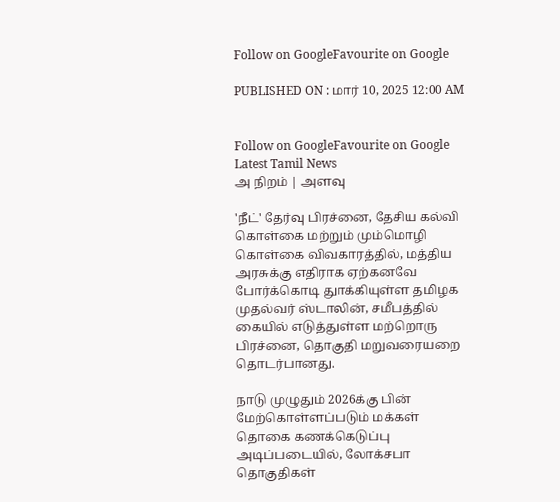Follow on GoogleFavourite on Google

PUBLISHED ON : மார் 10, 2025 12:00 AM


Follow on GoogleFavourite on Google
Latest Tamil News
அ நிறம் | அளவு

'நீட்' தேர்வு பிரச்னை, தேசிய கல்வி கொள்கை மற்றும் மும்மொழி கொள்கை விவகாரத்தில், மத்திய அரசுக்கு எதிராக ஏற்கனவே போர்க்கொடி துாக்கியுள்ள தமிழக முதல்வர் ஸ்டாலின், சமீபத்தில் கையில் எடுத்துள்ள மற்றொரு பிரச்னை, தொகுதி மறுவரையறை தொடர்பானது.

நாடு முழுதும் 2026க்கு பின் மேற்கொள்ளப்படும் மக்கள் தொகை கணக்கெடுப்பு அடிப்படையில், லோக்சபா தொகுதிகள்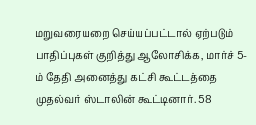மறுவரையறை செய்யப்பட்டால் ஏற்படும் பாதிப்புகள் குறித்து ஆலோசிக்க, மார்ச் 5-ம் தேதி அனைத்து கட்சி கூட்டத்தை முதல்வர் ஸ்டாலின் கூட்டினார். 58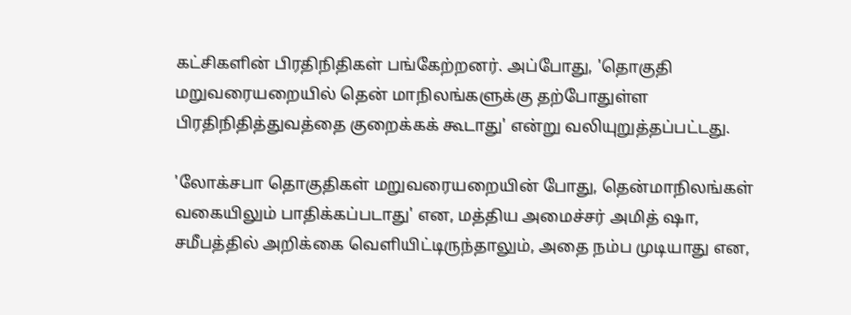கட்சிகளின் பிரதிநிதிகள் பங்கேற்றனர். அப்போது, 'தொகுதி மறுவரையறையில் தென் மாநிலங்களுக்கு தற்போதுள்ள பிரதிநிதித்துவத்தை குறைக்கக் கூடாது' என்று வலியுறுத்தப்பட்டது.

'லோக்சபா தொகுதிகள் மறுவரையறையின் போது, தென்மாநிலங்கள் வகையிலும் பாதிக்கப்படாது' என, மத்திய அமைச்சர் அமித் ஷா, சமீபத்தில் அறிக்கை வெளியிட்டிருந்தாலும், அதை நம்ப முடியாது என,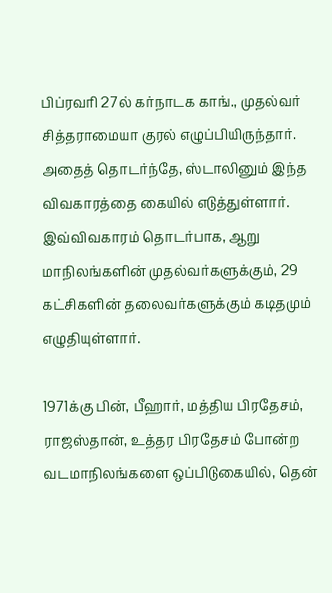பிப்ரவரி 27ல் கர்நாடக காங்., முதல்வர் சித்தராமையா குரல் எழுப்பியிருந்தார். அதைத் தொடர்ந்தே, ஸ்டாலினும் இந்த விவகாரத்தை கையில் எடுத்துள்ளார். இவ்விவகாரம் தொடர்பாக, ஆறு மாநிலங்களின் முதல்வர்களுக்கும், 29 கட்சிகளின் தலைவர்களுக்கும் கடிதமும் எழுதியுள்ளார்.

1971க்கு பின், பீஹார், மத்திய பிரதேசம், ராஜஸ்தான், உத்தர பிரதேசம் போன்ற வடமாநிலங்களை ஒப்பிடுகையில், தென்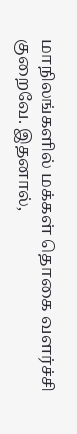மாநிலங்களில் மக்கள் தொகை வளர்ச்சி குறைவே. இதனால்,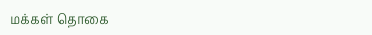மக்கள் தொகை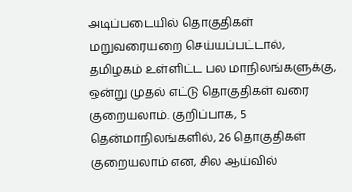அடிப்படையில் தொகுதிகள் மறுவரையறை செய்யப்பட்டால், தமிழகம் உள்ளிட்ட பல மாநிலங்களுக்கு, ஒன்று முதல் எட்டு தொகுதிகள் வரை குறையலாம். குறிப்பாக, 5 தென்மாநிலங்களில், 26 தொகுதிகள் குறையலாம் என, சில ஆய்வில்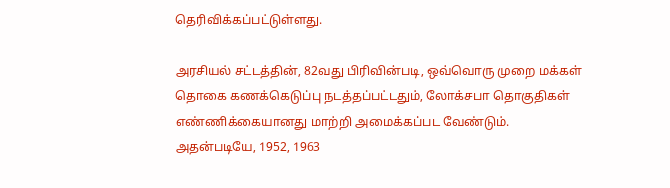தெரிவிக்கப்பட்டுள்ளது.

அரசியல் சட்டத்தின், 82வது பிரிவின்படி, ஒவ்வொரு முறை மக்கள் தொகை கணக்கெடுப்பு நடத்தப்பட்டதும், லோக்சபா தொகுதிகள் எண்ணிக்கையானது மாற்றி அமைக்கப்பட வேண்டும். அதன்படியே, 1952, 1963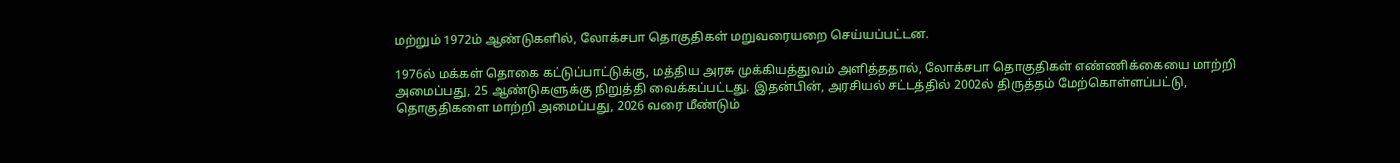மற்றும் 1972ம் ஆண்டுகளில், லோக்சபா தொகுதிகள் மறுவரையறை செய்யப்பட்டன.

1976ல் மக்கள் தொகை கட்டுப்பாட்டுக்கு, மத்திய அரசு முக்கியத்துவம் அளித்ததால், லோக்சபா தொகுதிகள் எண்ணிக்கையை மாற்றி அமைப்பது, 25 ஆண்டுகளுக்கு நிறுத்தி வைக்கப்பட்டது. இதன்பின், அரசியல் சட்டத்தில் 2002ல் திருத்தம் மேற்கொள்ளப்பட்டு, தொகுதிகளை மாற்றி அமைப்பது, 2026 வரை மீண்டும்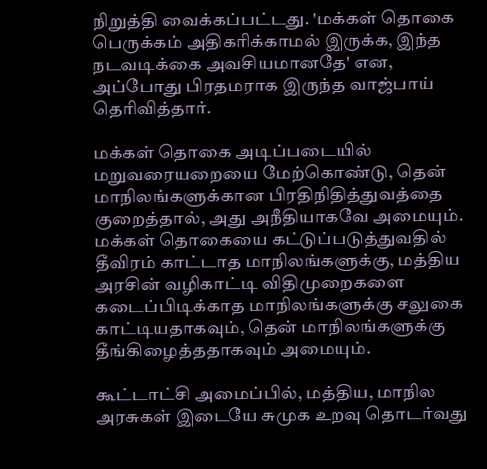நிறுத்தி வைக்கப்பட்டது. 'மக்கள் தொகை பெருக்கம் அதிகரிக்காமல் இருக்க, இந்த நடவடிக்கை அவசியமானதே' என, அப்போது பிரதமராக இருந்த வாஜ்பாய் தெரிவித்தார்.

மக்கள் தொகை அடிப்படையில் மறுவரையறையை மேற்கொண்டு, தென் மாநிலங்களுக்கான பிரதிநிதித்துவத்தை குறைத்தால், அது அநீதியாகவே அமையும். மக்கள் தொகையை கட்டுப்படுத்துவதில் தீவிரம் காட்டாத மாநிலங்களுக்கு, மத்திய அரசின் வழிகாட்டி விதிமுறைகளை கடைப்பிடிக்காத மாநிலங்களுக்கு சலுகை காட்டியதாகவும், தென் மாநிலங்களுக்கு தீங்கிழைத்ததாகவும் அமையும்.

கூட்டாட்சி அமைப்பில், மத்திய, மாநில அரசுகள் இடையே சுமுக உறவு தொடர்வது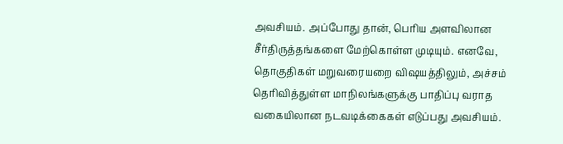அவசியம். அப்போது தான், பெரிய அளவிலான சீர்திருத்தங்களை மேற்கொள்ள முடியும். எனவே, தொகுதிகள் மறுவரையறை விஷயத்திலும், அச்சம் தெரிவித்துள்ள மாநிலங்களுக்கு பாதிப்பு வராத வகையிலான நடவடிக்கைகள் எடுப்பது அவசியம்.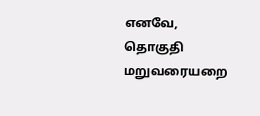எனவே, தொகுதி மறுவரையறை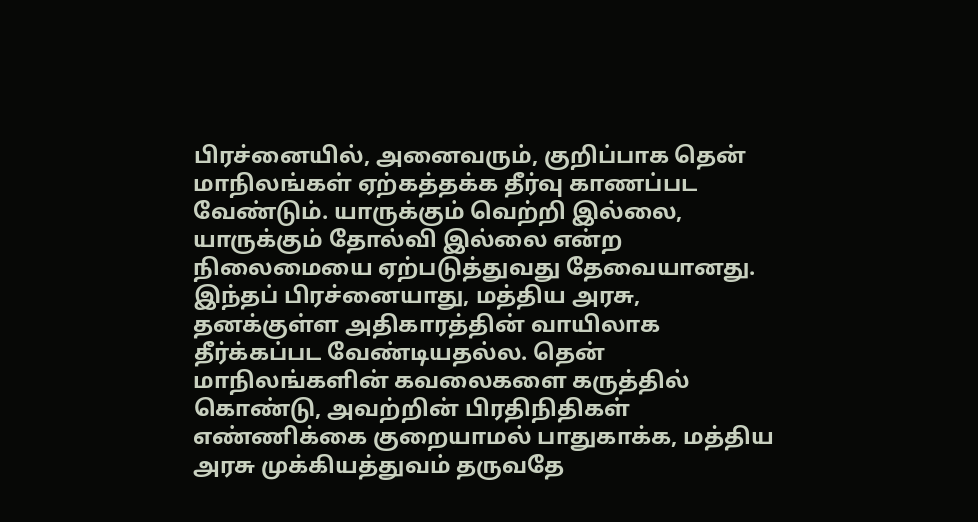பிரச்னையில், அனைவரும், குறிப்பாக தென் மாநிலங்கள் ஏற்கத்தக்க தீர்வு காணப்பட வேண்டும். யாருக்கும் வெற்றி இல்லை, யாருக்கும் தோல்வி இல்லை என்ற நிலைமையை ஏற்படுத்துவது தேவையானது. இந்தப் பிரச்னையாது, மத்திய அரசு, தனக்குள்ள அதிகாரத்தின் வாயிலாக தீர்க்கப்பட வேண்டியதல்ல. தென் மாநிலங்களின் கவலைகளை கருத்தில் கொண்டு, அவற்றின் பிரதிநிதிகள் எண்ணிக்கை குறையாமல் பாதுகாக்க, மத்திய அரசு முக்கியத்துவம் தருவதே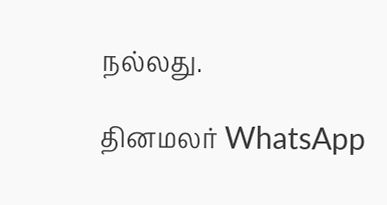நல்லது.

தினமலர் WhatsApp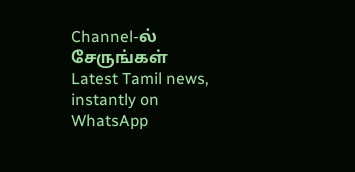Channel-ல் சேருங்கள்
Latest Tamil news, instantly on WhatsApp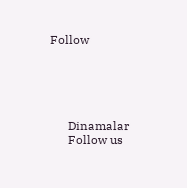Follow





      Dinamalar
      Follow us